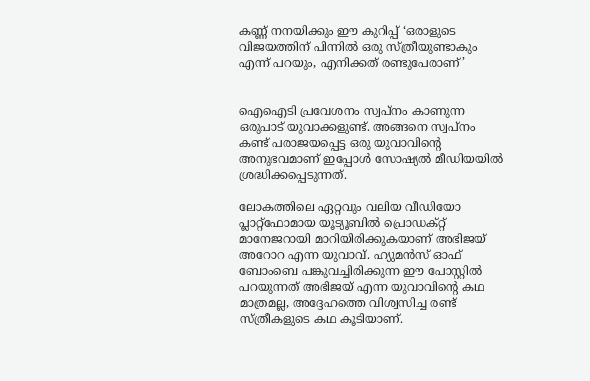കണ്ണ് നനയിക്കും ഈ കുറിപ്പ് ‘ഒരാളുടെ വിജയത്തിന് പിന്നിൽ ഒരു സ്ത്രീയുണ്ടാകും എന്ന് പറയും, എനിക്കത് രണ്ടുപേരാണ്’


ഐഐടി പ്രവേശനം സ്വപ്നം കാണുന്ന ഒരുപാട് യുവാക്കളുണ്ട്. അങ്ങനെ സ്വപ്നം കണ്ട് പരാജയപ്പെട്ട ഒരു യുവാവിന്റെ അനുഭവമാണ് ഇപ്പോൾ സോഷ്യൽ മീഡിയയിൽ ശ്രദ്ധിക്കപ്പെടുന്നത്.

ലോകത്തിലെ ഏറ്റവും വലിയ വീഡിയോ പ്ലാറ്റ്‌ഫോമായ യൂട്യൂബിൽ പ്രൊഡക്റ്റ് മാനേജറായി മാറിയിരിക്കുകയാണ് അഭിജയ് അറോറ എന്ന യുവാവ്. ഹ്യുമൻസ് ഓഫ് ബോംബെ പങ്കുവച്ചിരിക്കുന്ന ഈ പോസ്റ്റിൽ പറയുന്നത് അഭിജയ് എന്ന യുവാവിന്റെ കഥ മാത്രമല്ല, അദ്ദേഹത്തെ വിശ്വസിച്ച രണ്ട് സ്ത്രീകളുടെ കഥ കൂടിയാണ്.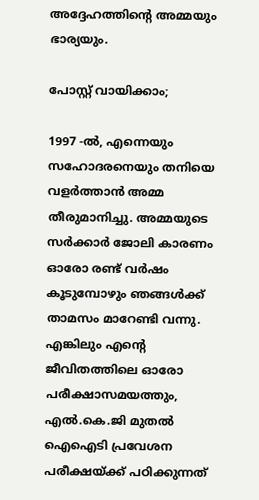അദ്ദേഹത്തിന്റെ അമ്മയും ഭാര്യയും.

പോസ്റ്റ് വായിക്കാം;

1997 -ൽ, എന്നെയും സഹോദരനെയും തനിയെ വളർത്താൻ അമ്മ തീരുമാനിച്ചു. അമ്മയുടെ സർക്കാർ ജോലി കാരണം ഓരോ രണ്ട് വർഷം കൂടുമ്പോഴും ഞങ്ങൾക്ക് താമസം മാറേണ്ടി വന്നു. എങ്കിലും എന്റെ ജീവിതത്തിലെ ഓരോ പരീക്ഷാസമയത്തും, എൽ.കെ.ജി മുതൽ ഐഐടി പ്രവേശന പരീക്ഷയ്ക്ക് പഠിക്കുന്നത്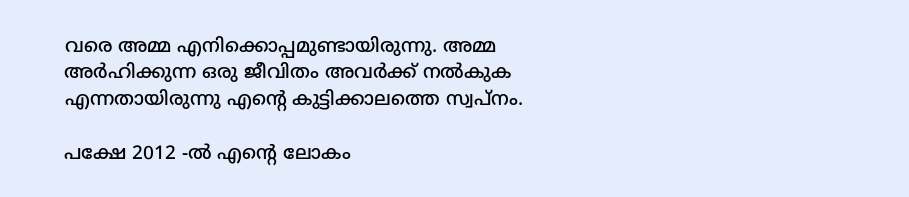വരെ അമ്മ എനിക്കൊപ്പമുണ്ടായിരുന്നു. അമ്മ അർഹിക്കുന്ന ഒരു ജീവിതം അവർക്ക് നൽകുക എന്നതായിരുന്നു എന്റെ കുട്ടിക്കാലത്തെ സ്വപ്നം.

പക്ഷേ 2012 -ൽ എന്റെ ലോകം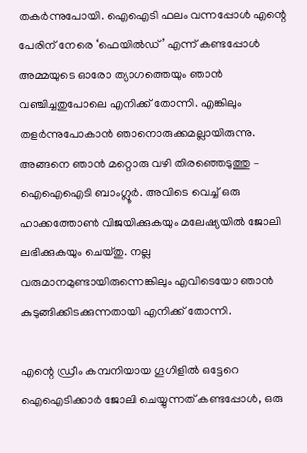തകർന്നുപോയി. ഐഐടി ഫലം വന്നപ്പോൾ എന്റെ പേരിന് നേരെ ‘ഫെയിൽഡ്’ എന്ന് കണ്ടപ്പോൾ അമ്മയുടെ ഓരോ ത്യാഗത്തെയും ഞാൻ വഞ്ചിച്ചതുപോലെ എനിക്ക് തോന്നി. എങ്കിലും തളർന്നുപോകാൻ ഞാനൊരുക്കമല്ലായിരുന്നു. അങ്ങനെ ഞാൻ മറ്റൊരു വഴി തിരഞ്ഞെടുത്തു – ഐഐഐടി ബാംഗ്ലൂർ. അവിടെ വെച്ച് ഒരു ഹാക്കത്തോൺ വിജയിക്കുകയും മലേഷ്യയിൽ ജോലി ലഭിക്കുകയും ചെയ്തു. നല്ല വരുമാനമുണ്ടായിരുന്നെങ്കിലും എവിടെയോ ഞാൻ കുടുങ്ങിക്കിടക്കുന്നതായി എനിക്ക് തോന്നി.

എന്റെ ഡ്രീം കമ്പനിയായ ഗൂഗിളിൽ ഒട്ടേറെ ഐഐടിക്കാർ ജോലി ചെയ്യുന്നത് കണ്ടപ്പോൾ, ഒരു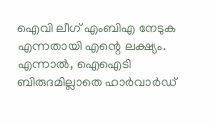ഐവി ലീഗ് എംബിഎ നേടുക എന്നതായി എന്റെ ലക്ഷ്യം. എന്നാൽ, ഐഐടി ബിരുദമില്ലാതെ ഹാർവാർഡ്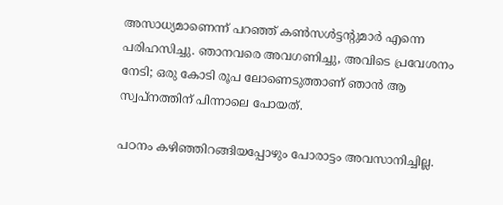അസാധ്യമാണെന്ന് പറഞ്ഞ് കൺസൾട്ടന്റുമാർ എന്നെ പരിഹസിച്ചു. ഞാനവരെ അവഗണിച്ചു, അവിടെ പ്രവേശനം നേടി; ഒരു കോടി രൂപ ലോണെടുത്താണ് ഞാൻ ആ സ്വപ്നത്തിന് പിന്നാലെ പോയത്.

പഠനം കഴിഞ്ഞിറങ്ങിയപ്പോഴും പോരാട്ടം അവസാനിച്ചില്ല.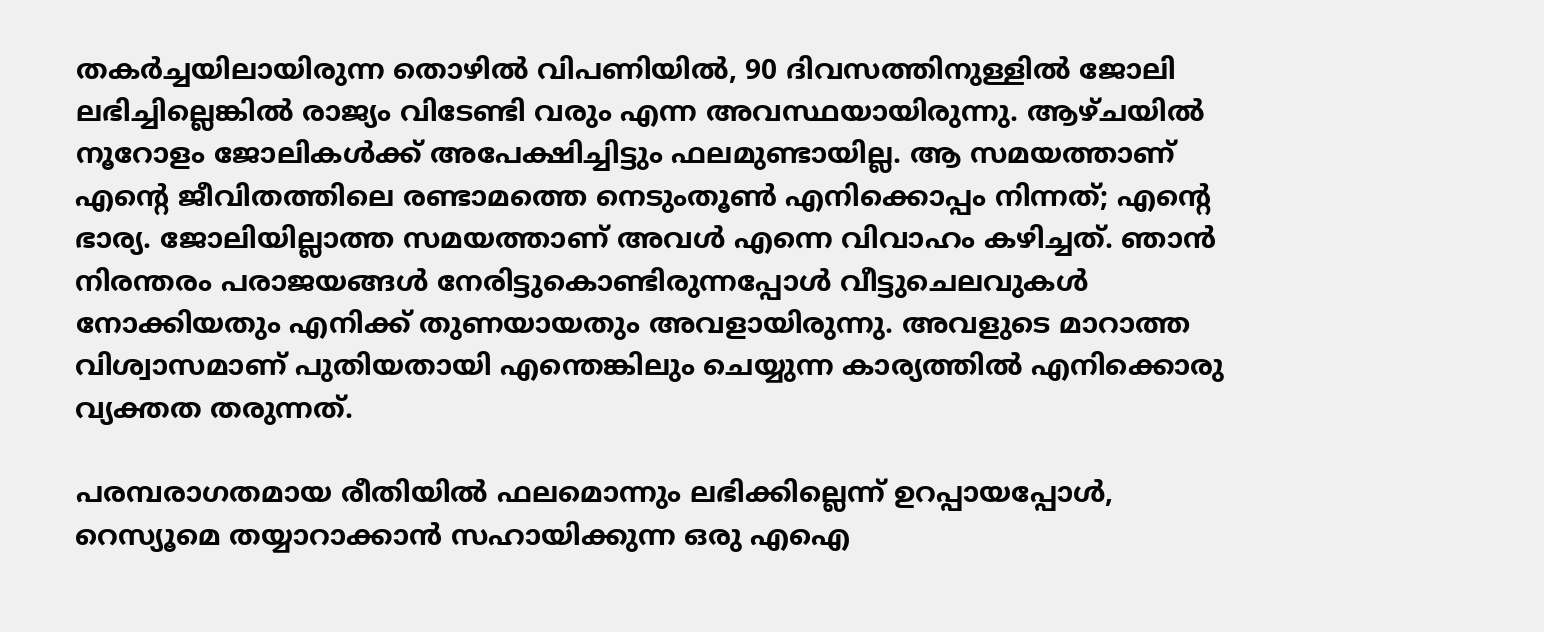തകർച്ചയിലായിരുന്ന തൊഴിൽ വിപണിയിൽ, 90 ദിവസത്തിനുള്ളിൽ ജോലി ലഭിച്ചില്ലെങ്കിൽ രാജ്യം വിടേണ്ടി വരും എന്ന അവസ്ഥയായിരുന്നു. ആഴ്ചയിൽ നൂറോളം ജോലികൾക്ക് അപേക്ഷിച്ചിട്ടും ഫലമുണ്ടായില്ല. ആ സമയത്താണ് എന്റെ ജീവിതത്തിലെ രണ്ടാമത്തെ നെടുംതൂൺ എനിക്കൊപ്പം നിന്നത്; എന്റെ ഭാര്യ. ജോലിയില്ലാത്ത സമയത്താണ് അവൾ എന്നെ വിവാഹം കഴിച്ചത്. ഞാൻ നിരന്തരം പരാജയങ്ങൾ നേരിട്ടുകൊണ്ടിരുന്നപ്പോൾ വീട്ടുചെലവുകൾ നോക്കിയതും എനിക്ക് തുണയായതും അവളായിരുന്നു. അവളുടെ മാറാത്ത വിശ്വാസമാണ് പുതിയതായി എന്തെങ്കിലും ചെയ്യുന്ന കാര്യത്തിൽ എനിക്കൊരു വ്യക്തത തരുന്നത്.

പരമ്പരാഗതമായ രീതിയിൽ ഫലമൊന്നും ലഭിക്കില്ലെന്ന് ഉറപ്പായപ്പോൾ, റെസ്യൂമെ തയ്യാറാക്കാൻ സഹായിക്കുന്ന ഒരു എഐ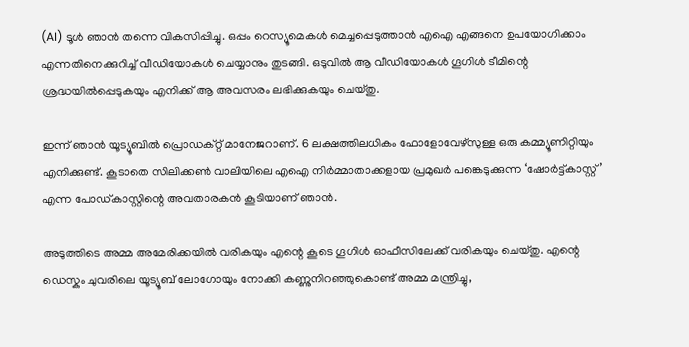(AI) ടൂൾ ഞാൻ തന്നെ വികസിപ്പിച്ചു. ഒപ്പം റെസ്യൂമെകൾ മെച്ചപ്പെടുത്താൻ എഐ എങ്ങനെ ഉപയോഗിക്കാം എന്നതിനെക്കുറിച്ച് വീഡിയോകൾ ചെയ്യാനും തുടങ്ങി. ഒടുവിൽ ആ വീഡിയോകൾ ഗൂഗിൾ ടീമിന്റെ ശ്രദ്ധയിൽപ്പെടുകയും എനിക്ക് ആ അവസരം ലഭിക്കുകയും ചെയ്തു.

ഇന്ന് ഞാൻ യൂട്യൂബിൽ പ്രൊഡക്റ്റ് മാനേജറാണ്. 6 ലക്ഷത്തിലധികം ഫോളോവേഴ്‌സുള്ള ഒരു കമ്മ്യൂണിറ്റിയും എനിക്കുണ്ട്. കൂടാതെ സിലിക്കൺ വാലിയിലെ എഐ നിർമ്മാതാക്കളായ പ്രമുഖർ പങ്കെടുക്കുന്ന ‘ഷോർട്ട്കാസ്റ്റ്’ എന്ന പോഡ്‌കാസ്റ്റിന്റെ അവതാരകൻ കൂടിയാണ് ഞാൻ.

അടുത്തിടെ അമ്മ അമേരിക്കയിൽ വരികയും എന്റെ കൂടെ ഗൂഗിൾ ഓഫീസിലേക്ക് വരികയും ചെയ്തു. എന്റെ ഡെസ്കും ചുവരിലെ യൂട്യൂബ് ലോഗോയും നോക്കി കണ്ണുനിറഞ്ഞുകൊണ്ട് അമ്മ മന്ത്രിച്ചു,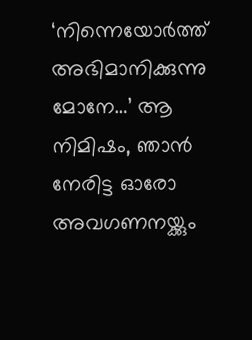‘നിന്നെയോർത്ത് അഭിമാനിക്കുന്നു മോനേ…’ ആ നിമിഷം, ഞാൻ നേരിട്ട ഓരോ അവഗണനയ്ക്കും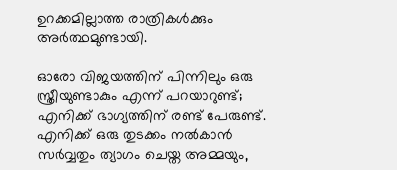ഉറക്കമില്ലാത്ത രാത്രികൾക്കും അർത്ഥമുണ്ടായി.

ഓരോ വിജയത്തിന് പിന്നിലും ഒരു സ്ത്രീയുണ്ടാകും എന്ന് പറയാറുണ്ട്; എനിക്ക് ഭാഗ്യത്തിന് രണ്ട് പേരുണ്ട്. എനിക്ക് ഒരു തുടക്കം നൽകാൻ സർവ്വതും ത്യാഗം ചെയ്ത അമ്മയും,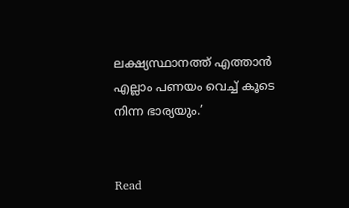ലക്ഷ്യസ്ഥാനത്ത് എത്താൻ എല്ലാം പണയം വെച്ച് കൂടെ നിന്ന ഭാര്യയും.’


Read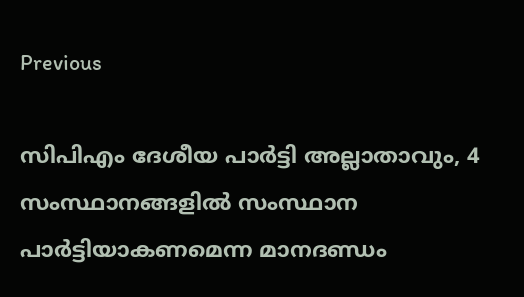Previous

സിപിഎം ദേശീയ പാർട്ടി അല്ലാതാവും, 4 സംസ്ഥാനങ്ങളിൽ സംസ്ഥാന പാർട്ടിയാകണമെന്ന മാനദണ്ഡം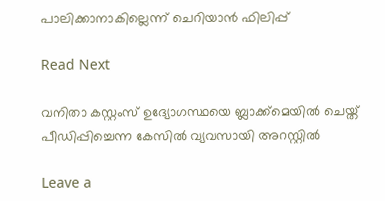പാലിക്കാനാകില്ലെന്ന് ചെറിയാൻ ഫിലിപ്പ്

Read Next

വനിതാ കസ്റ്റംസ് ഉദ്യോഗസ്ഥയെ ബ്ലാക്ക്മെയിൽ ചെയ്ത് പീഡിപ്പിച്ചെന്ന കേസിൽ വ്യവസായി അറസ്റ്റിൽ

Leave a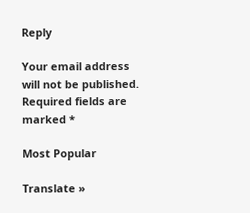Reply

Your email address will not be published. Required fields are marked *

Most Popular

Translate »